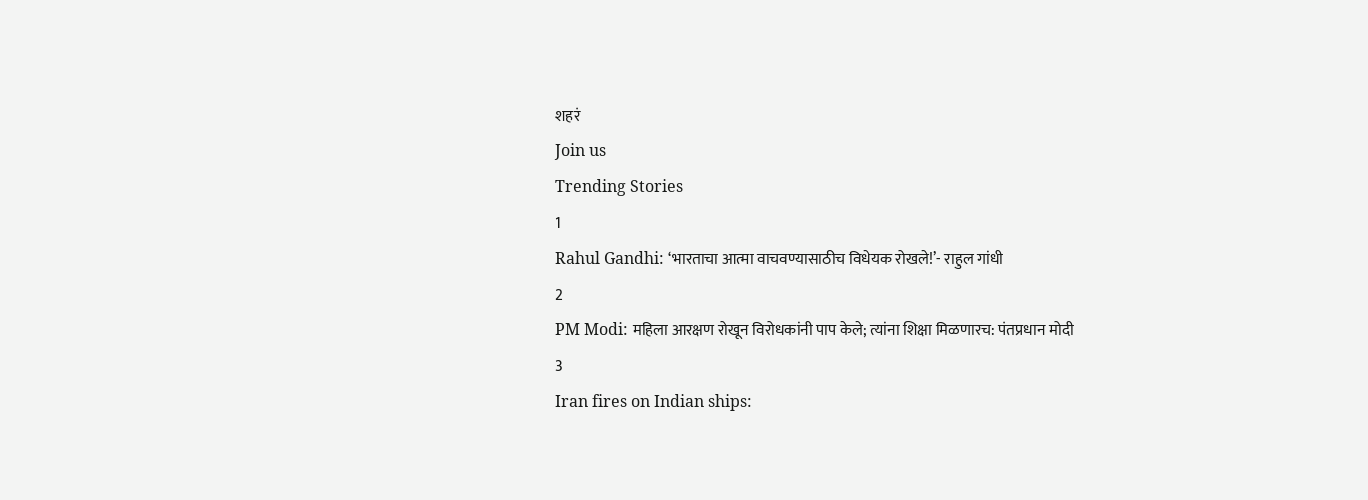शहरं
Join us
Trending Stories
1
Rahul Gandhi: ‘भारताचा आत्मा वाचवण्यासाठीच विधेयक रोखले!’- राहुल गांधी
2
PM Modi: महिला आरक्षण रोखून विरोधकांनी पाप केले; त्यांना शिक्षा मिळणारच: पंतप्रधान मोदी
3
Iran fires on Indian ships: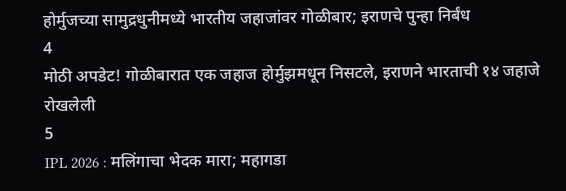होर्मुजच्या सामुद्रधुनीमध्ये भारतीय जहाजांवर गोळीबार; इराणचे पुन्हा निर्बंध
4
मोठी अपडेट! गोळीबारात एक जहाज होर्मुझमधून निसटले, इराणने भारताची १४ जहाजे रोखलेली
5
IPL 2026 : मलिंगाचा भेदक मारा; महागडा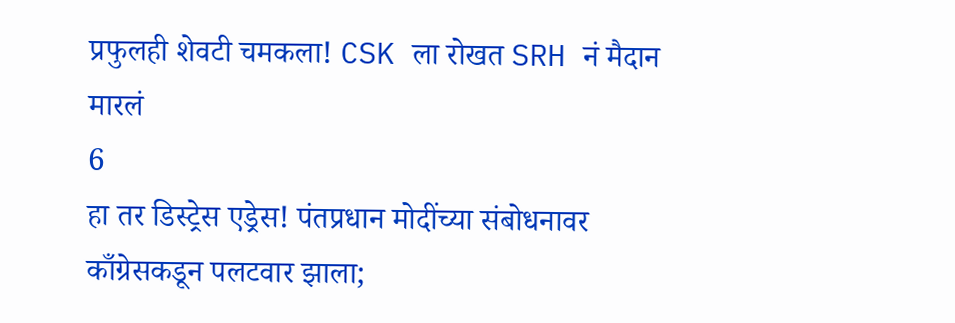प्रफुलही शेवटी चमकला! CSK ला रोखत SRH नं मैदान मारलं
6
हा तर डिस्ट्रेस एड्रेस! पंतप्रधान मोदींच्या संबोधनावर काँग्रेसकडून पलटवार झाला;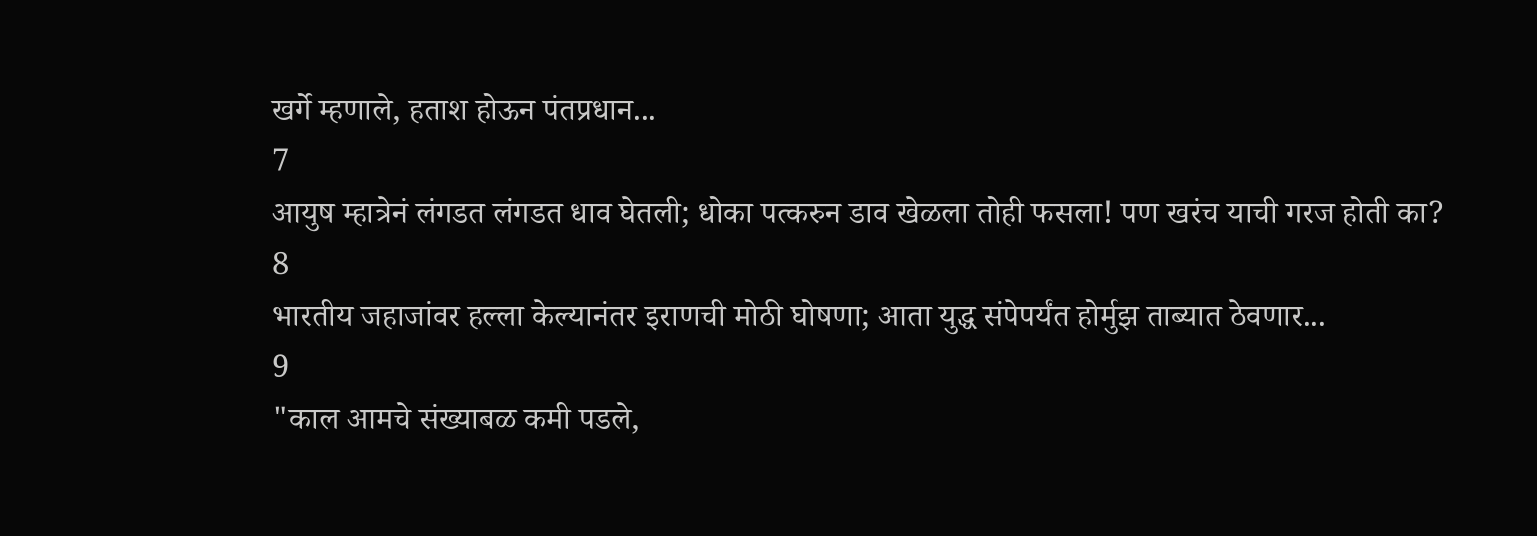खर्गे म्हणाले, हताश होऊन पंतप्रधान...
7
आयुष म्हात्रेनं लंगडत लंगडत धाव घेतली; धोका पत्करुन डाव खेळला तोही फसला! पण खरंच याची गरज होती का?
8
भारतीय जहाजांवर हल्ला केल्यानंतर इराणची मोठी घोषणा; आता युद्ध संपेपर्यंत होर्मुझ ताब्यात ठेवणार...
9
"काल आमचे संख्याबळ कमी पडले,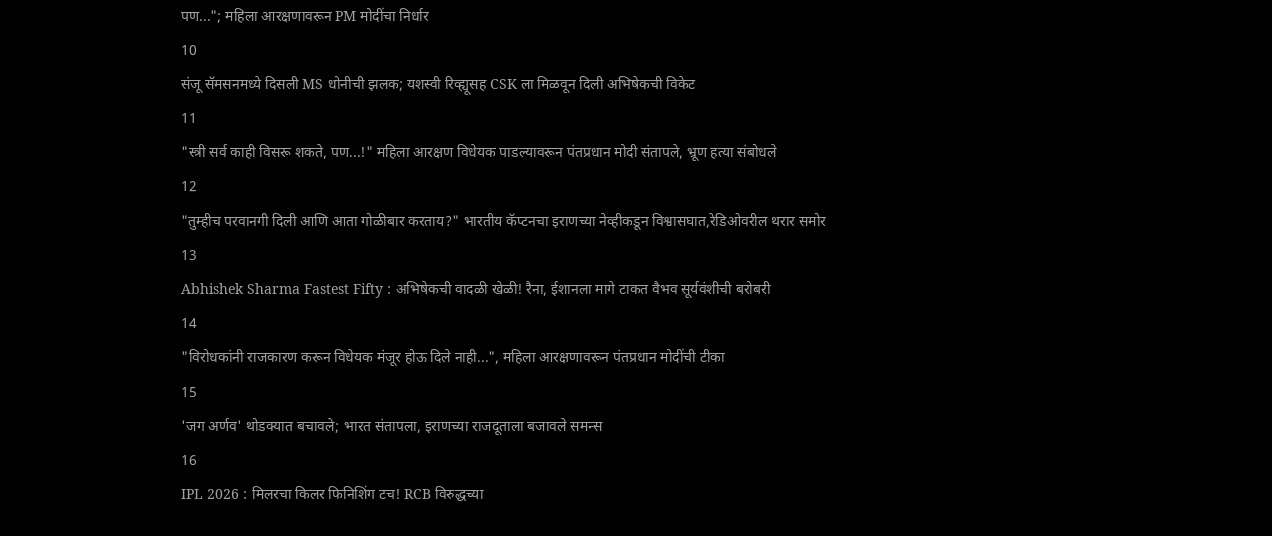पण..."; महिला आरक्षणावरून PM मोदींचा निर्धार
10
संजू सॅमसनमध्ये दिसली MS धोनीची झलक; यशस्वी रिव्ह्यूसह CSK ला मिळवून दिली अभिषेकची विकेट
11
"स्त्री सर्व काही विसरू शकते, पण...!" महिला आरक्षण विधेयक पाडल्यावरून पंतप्रधान मोदी संतापले, भ्रूण हत्या संबोधले
12
"तुम्हीच परवानगी दिली आणि आता गोळीबार करताय?" भारतीय कॅप्टनचा इराणच्या नेव्हीकडून विश्वासघात,रेडिओवरील थरार समोर
13
Abhishek Sharma Fastest Fifty : अभिषेकची वादळी खेळी! रैना, ईशानला मागे टाकत वैभव सूर्यवंशीची बरोबरी
14
"विरोधकांनी राजकारण करून विधेयक मंजूर होऊ दिले नाही...", महिला आरक्षणावरून पंतप्रधान मोदींची टीका
15
'जग अर्णव' थोडक्यात बचावले; भारत संतापला, इराणच्या राजदूताला बजावले समन्स
16
IPL 2026 : मिलरचा किलर फिनिशिंग टच! RCB विरुद्धच्या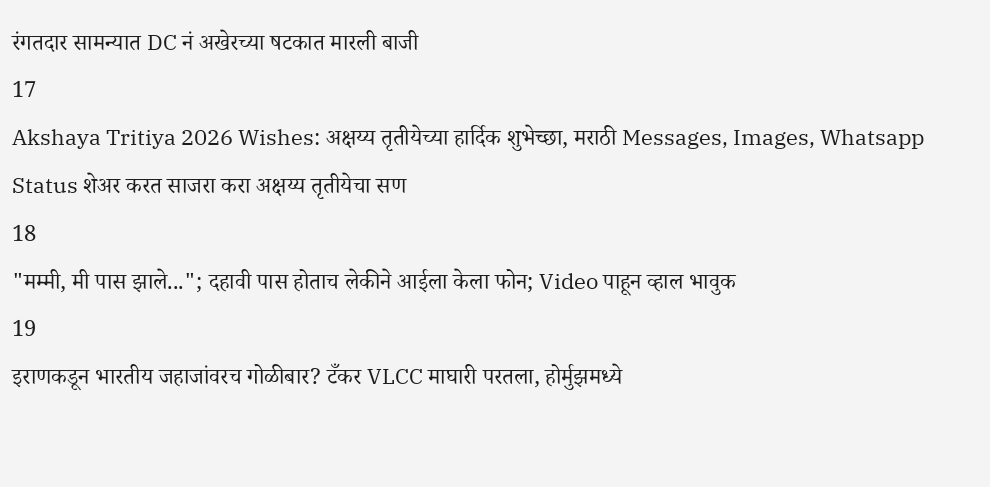रंगतदार सामन्यात DC नं अखेरच्या षटकात मारली बाजी
17
Akshaya Tritiya 2026 Wishes: अक्षय्य तृतीयेच्या हार्दिक शुभेच्छा, मराठी Messages, Images, Whatsapp Status शेअर करत साजरा करा अक्षय्य तृतीयेचा सण
18
"मम्मी, मी पास झाले..."; दहावी पास होताच लेकीने आईला केला फोन; Video पाहून व्हाल भावुक
19
इराणकडून भारतीय जहाजांवरच गोळीबार? टँकर VLCC माघारी परतला, होर्मुझमध्ये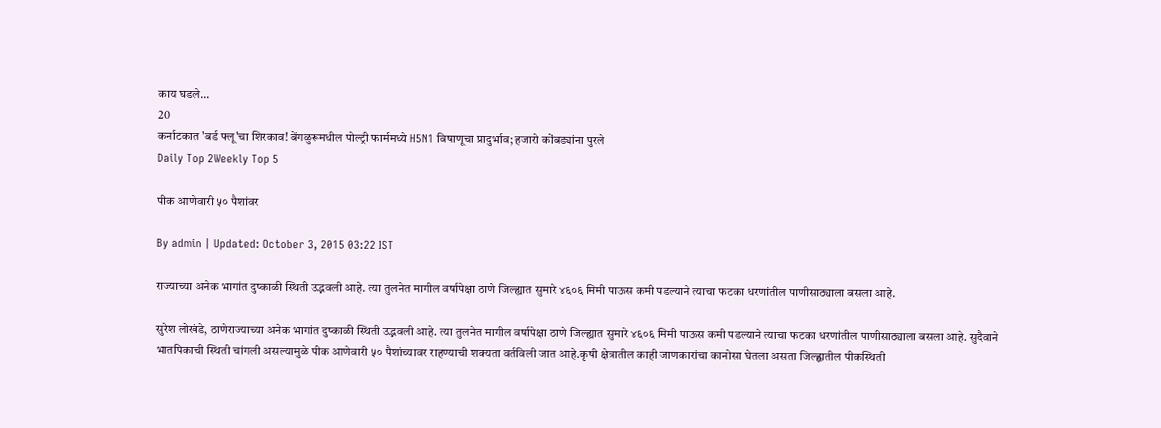काय घडले...
20
कर्नाटकात 'बर्ड फ्लू'चा शिरकाव! बेंगळुरूमधील पोल्ट्री फार्ममध्ये H5N1 विषाणूचा प्रादुर्भाव; हजारो कोंबड्यांना पुरले
Daily Top 2Weekly Top 5

पीक आणेवारी ५० पैशांवर

By admin | Updated: October 3, 2015 03:22 IST

राज्याच्या अनेक भागांत दुष्काळी स्थिती उद्भवली आहे. त्या तुलनेत मागील वर्षापेक्षा ठाणे जिल्ह्यात सुमारे ४६०६ मिमी पाऊस कमी पडल्याने त्याचा फटका धरणांतील पाणीसाठ्याला बसला आहे.

सुरेश लोखंडे, ठाणेराज्याच्या अनेक भागांत दुष्काळी स्थिती उद्भवली आहे. त्या तुलनेत मागील वर्षापेक्षा ठाणे जिल्ह्यात सुमारे ४६०६ मिमी पाऊस कमी पडल्याने त्याचा फटका धरणांतील पाणीसाठ्याला बसला आहे. सुदैवाने भातपिकाची स्थिती चांगली असल्यामुळे पीक आणेवारी ५० पैशांच्यावर राहण्याची शक्यता वर्तविली जात आहे.कृषी क्षेत्रातील काही जाणकारांचा कानोसा घेतला असता जिल्ह्णातील पीकस्थिती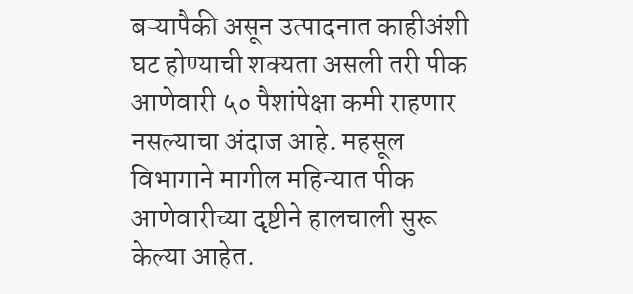बऱ्यापैकी असून उत्पादनात काहीअंशी घट होण्याची शक्यता असली तरी पीक आणेवारी ५० पैशांपेक्षा कमी राहणार नसल्याचा अंदाज आहे. महसूल विभागाने मागील महिन्यात पीक आणेवारीच्या दृष्टीने हालचाली सुरू केल्या आहेत.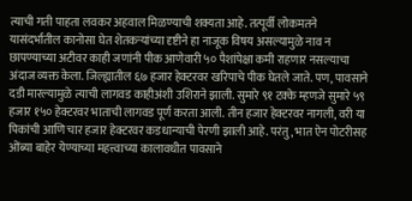त्याची गती पाहता लवकर अहवाल मिळण्याची शक्यता आहे. तत्पूर्वी लोकमतने यासंदर्भातील कानोसा घेत शेतकऱ्यांच्या दृष्टीने हा नाजूक विषय असल्यामुळे नाव न छापण्याच्या अटीवर काही जणांनी पीक आणेवारी ५० पैशांपेक्षा कमी राहणार नसल्याचा अंदाज व्यक्त केला. जिल्ह्यातील ६७ हजार हेक्टरवर खरिपाचे पीक घेतले जाते. पण, पावसाने दडी मारल्यामुळे त्याची लागवड काहीअंशी उशिराने झाली. सुमारे ९१ टक्के म्हणजे सुमारे ५९ हजार १५० हेक्टरवर भाताची लागवड पूर्ण करता आली. तीन हजार हेक्टरवर नागली, वरी या पिकांची आणि चार हजार हेक्टरवर कडधान्याची पेरणी झाली आहे. परंतु, भात ऐन पोटरीसह ओंब्या बाहेर येण्याच्या महत्त्वाच्या कालावधीत पावसाने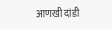आणखी दांडी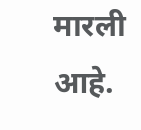मारली आहे.